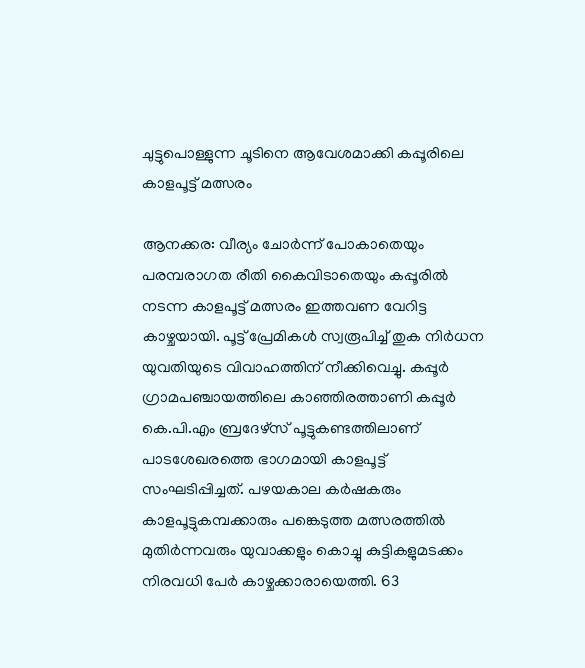ചുട്ടുപൊള്ളുന്ന ചൂടിനെ ആവേശമാക്കി കപ്പൂരിലെ കാളപൂട്ട് മത്സരം

ആനക്കര: വീര്യം ചോർന്ന് പോകാതെയും പരമ്പരാഗത രീതി കൈവിടാതെയും കപ്പൂരിൽ നടന്ന കാളപൂട്ട് മത്സരം ഇത്തവണ വേറിട്ട കാഴ്ചയായി. പൂട്ട് പ്രേമികൾ സ്വരൂപിച്ച് തുക നിർധന യുവതിയുടെ വിവാഹത്തിന് നീക്കിവെച്ചു. കപ്പൂർ ഗ്രാമപഞ്ചായത്തിലെ കാഞ്ഞിരത്താണി കപ്പൂർ കെ.പി.എം ബ്രദേഴ്സ് പൂട്ടുകണ്ടത്തിലാണ് പാടശേഖരത്തെ ഭാഗമായി കാളപൂട്ട് സംഘടിപ്പിച്ചത്. പഴയകാല കര്‍ഷകരും കാളപൂട്ടുകമ്പക്കാരും പങ്കെടുത്ത മത്സരത്തില്‍ മുതിര്‍ന്നവരും യുവാക്കളും കൊച്ചു കുട്ടികളുമടക്കം നിരവധി പേര്‍ കാഴ്ചക്കാരായെത്തി. 63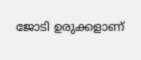ജോടി ഉരുക്കളാണ്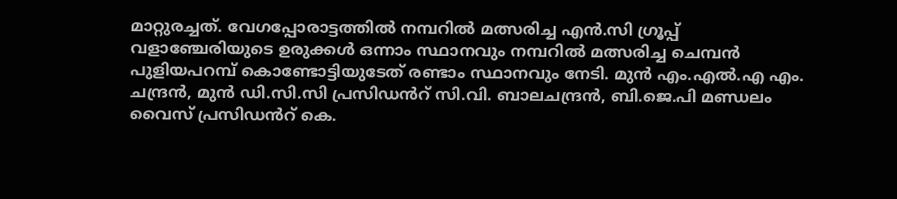മാറ്റുരച്ചത്. വേഗപ്പോരാട്ടത്തില്‍ നമ്പറില്‍ മത്സരിച്ച എൻ.സി ഗ്രൂപ്പ് വളാഞ്ചേരിയുടെ ഉരുക്കൾ ഒന്നാം സ്ഥാനവും നമ്പറില്‍ മത്സരിച്ച ചെമ്പന്‍ പുളിയപറമ്പ് കൊണ്ടോട്ടിയുടേത് രണ്ടാം സ്ഥാനവും നേടി. മുന്‍ എം.എൽ.എ എം. ചന്ദ്രന്‍, മുന്‍ ഡി.സി.സി പ്രസിഡൻറ് സി.വി. ബാലചന്ദ്രന്‍, ബി.ജെ.പി മണ്ഡലം വൈസ് പ്രസിഡൻറ് കെ.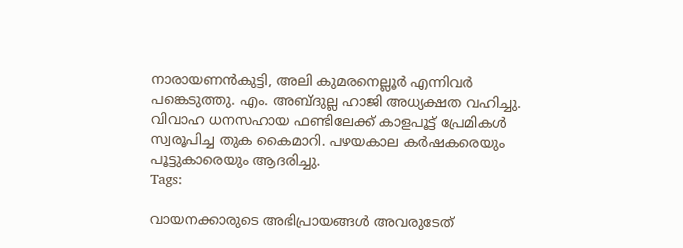നാരായണന്‍കുട്ടി, അലി കുമരനെല്ലൂര്‍ എന്നിവര്‍ പങ്കെടുത്തു. എം. അബ്ദുല്ല ഹാജി അധ്യക്ഷത വഹിച്ചു. വിവാഹ ധനസഹായ ഫണ്ടിലേക്ക് കാളപൂട്ട് പ്രേമികള്‍ സ്വരൂപിച്ച തുക കൈമാറി. പഴയകാല കര്‍ഷകരെയും പൂട്ടുകാരെയും ആദരിച്ചു.
Tags:

വായനക്കാരുടെ അഭിപ്രായങ്ങള്‍ അവരുടേത്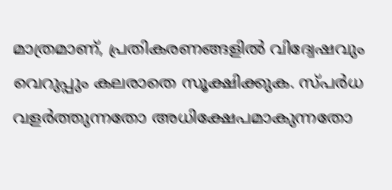മാത്രമാണ്, പ്രതികരണങ്ങളിൽ വിദ്വേഷവും വെറുപ്പും കലരാതെ സൂക്ഷിക്കുക. സ്പർധ വളർത്തുന്നതോ അധിക്ഷേപമാകുന്നതോ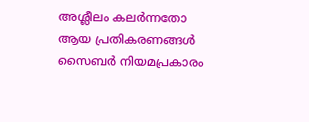അശ്ലീലം കലർന്നതോ ആയ പ്രതികരണങ്ങൾ സൈബർ നിയമപ്രകാരം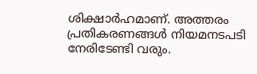ശിക്ഷാർഹമാണ്. അത്തരം പ്രതികരണങ്ങൾ നിയമനടപടി നേരിടേണ്ടി വരും.